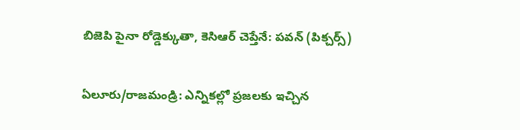బిజెపి పైనా రోడ్డెక్కుతా, కెసిఆర్ చెప్తేనే: పవన్ (పిక్చర్స్)

ఏలూరు/రాజమండ్రి: ఎన్నికల్లో ప్రజలకు ఇచ్చిన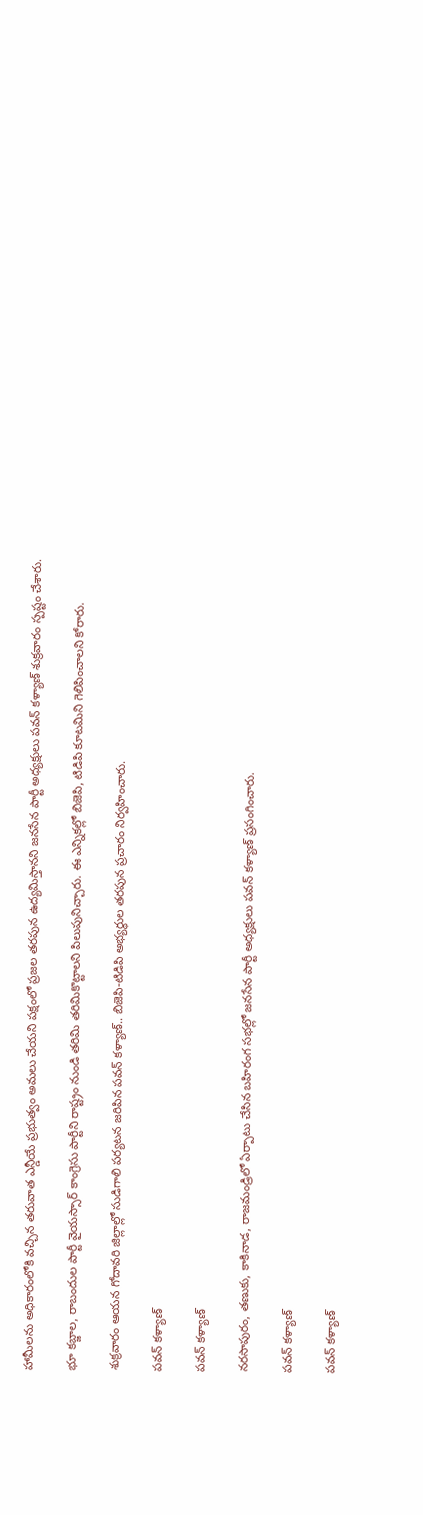హామీలను అధికారంలోకి వచ్చిన తరువాత ఎన్డీయే ప్రభుత్వం అమలు చేయని పక్షంలో ప్రజల తరపున ఉద్యమిస్తానని జనసేన పార్టీ అధ్యక్షులు పవన్ కళ్యాణ్ శుక్రవారం స్పష్టం చేశారు.

భూ కబ్జాల, రాబందుల పార్టీ వైయస్సార్ కాంగ్రెసు పార్టీని రాష్ట్రం నుండి తరిమి తరిమికొట్టాలని పిలుపునిచ్చారు. ఈ ఎన్నికల్లో బిజెపి, టిడిపి కూటమిని గెలిపించాలని కోరారు.

శుక్రవారం ఆయన గోదావరి జిల్లాల్లో సుడిగాలి పర్యటన జరిపిన పవన్ కళ్యాణ్.. బిజెపి-టిడిపి అభ్యర్థుల తరపున ప్రచారం నిర్వహించారు.

పవన్ కళ్యాణ్

పవన్ కళ్యాణ్

నరసాపురం, తణుకు, కాకినాడ, రాజమండ్రిలో ఏర్పాటు చేసిన బహిరంగ సభల్లో జనసేన పార్టీ అధ్యక్షులు పవన్ కళ్యాణ్ ప్రసంగించారు.

పవన్ కళ్యాణ్

పవన్ కళ్యాణ్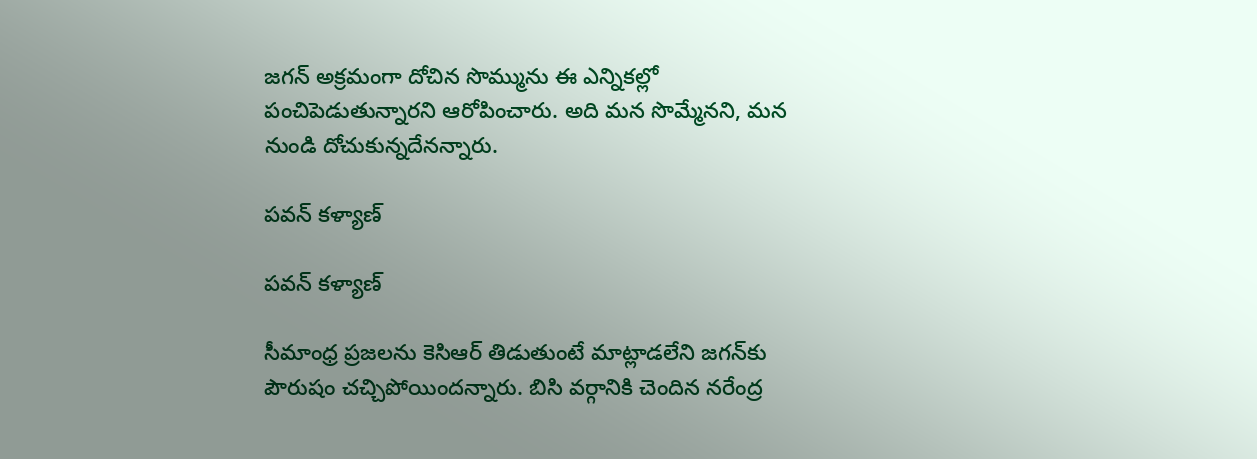జగన్ అక్రమంగా దోచిన సొమ్మును ఈ ఎన్నికల్లో పంచిపెడుతున్నారని ఆరోపించారు. అది మన సొమ్మేనని, మన నుండి దోచుకున్నదేనన్నారు.

పవన్ కళ్యాణ్

పవన్ కళ్యాణ్

సీమాంధ్ర ప్రజలను కెసిఆర్ తిడుతుంటే మాట్లాడలేని జగన్‌కు పౌరుషం చచ్చిపోయిందన్నారు. బిసి వర్గానికి చెందిన నరేంద్ర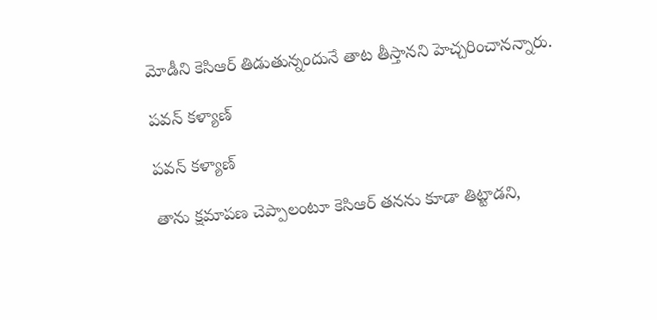మోడీని కెసిఆర్ తిడుతున్నందునే తాట తీస్తానని హెచ్చరించానన్నారు.

పవన్ కళ్యాణ్

పవన్ కళ్యాణ్

తాను క్షమాపణ చెప్పాలంటూ కెసిఆర్ తనను కూడా తిట్టాడని,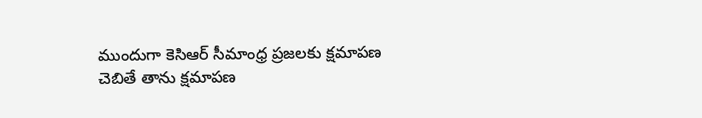ముందుగా కెసిఆర్ సీమాంధ్ర ప్రజలకు క్షమాపణ చెబితే తాను క్షమాపణ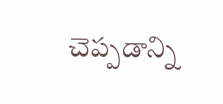చెప్పడాన్ని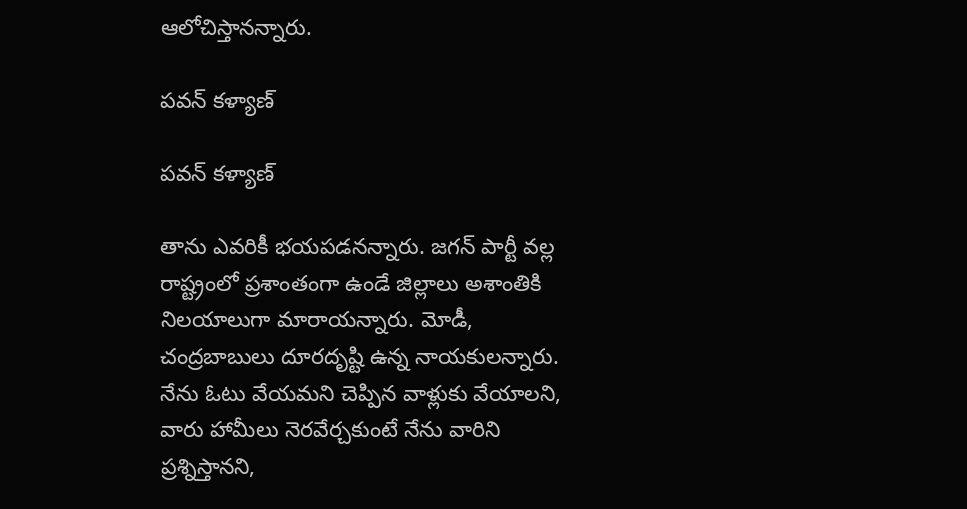ఆలోచిస్తానన్నారు.

పవన్ కళ్యాణ్

పవన్ కళ్యాణ్

తాను ఎవరికీ భయపడనన్నారు. జగన్ పార్టీ వల్ల రాష్ట్రంలో ప్రశాంతంగా ఉండే జిల్లాలు అశాంతికి నిలయాలుగా మారాయన్నారు. మోడీ, చంద్రబాబులు దూరదృష్టి ఉన్న నాయకులన్నారు. నేను ఓటు వేయమని చెప్పిన వాళ్లుకు వేయాలని, వారు హామీలు నెరవేర్చకుంటే నేను వారిని ప్రశ్నిస్తానని,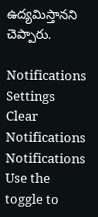ఉద్యమిస్తానని చెప్పారు.

Notifications
Settings
Clear Notifications
Notifications
Use the toggle to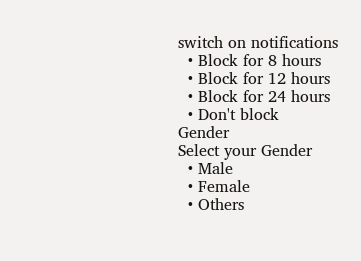switch on notifications
  • Block for 8 hours
  • Block for 12 hours
  • Block for 24 hours
  • Don't block
Gender
Select your Gender
  • Male
  • Female
  • Others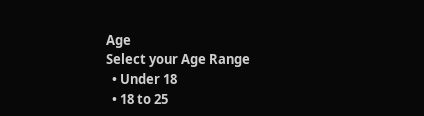Age
Select your Age Range
  • Under 18
  • 18 to 25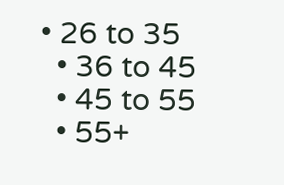• 26 to 35
  • 36 to 45
  • 45 to 55
  • 55+